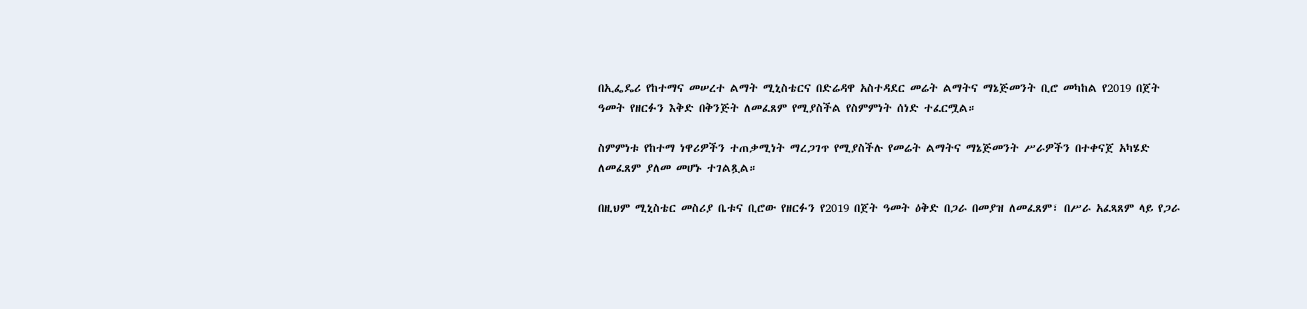በኢፌዴሪ የከተማና መሠረተ ልማት ሚኒስቴርና በድሬዳዋ አስተዳደር መሬት ልማትና ማኔጅመንት ቢሮ መካከል የ2019 በጀት ዓመት የዘርፉን እቅድ በቅንጅት ለመፈጸም የሚያስችል የስምምነት ሰነድ ተፈርሟል።

ስምምነቱ የከተማ ነዋሪዎችን ተጠቃሚነት ማረጋገጥ የሚያስችሉ የመሬት ልማትና ማኔጅመንት ሥራዎችን በተቀናጀ አካሄድ ለመፈጸም ያለመ መሆኑ ተገልጿል።

በዚህም ሚኒስቴር መስሪያ ቤቱና ቢሮው የዘርፉን የ2019 በጀት ዓመት ዕቅድ በጋራ በመያዝ ለመፈጸም፣ በሥራ አፈጻጸም ላይ የጋራ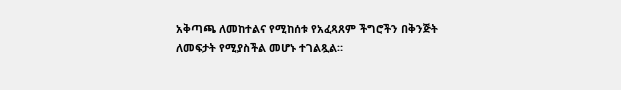አቅጣጫ ለመከተልና የሚከሰቱ የአፈጻጸም ችግሮችን በቅንጅት ለመፍታት የሚያስችል መሆኑ ተገልጿል።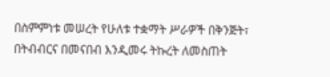በስምምነቱ መሠረት የሁለቱ ተቋማት ሥራዎች በቅንጅት፣ በትብብርና በመናበብ እንዲመሩ ትኩረት ለመስጠት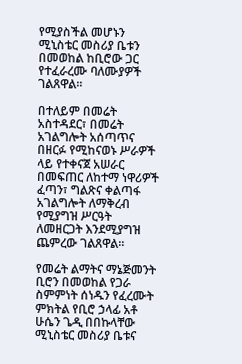የሚያስችል መሆኑን ሚኒስቴር መስሪያ ቤቱን በመወከል ከቢሮው ጋር የተፈራረሙ ባለሙያዎች ገልጸዋል።

በተለይም በመሬት አስተዳደር፣ በመሬት አገልግሎት አሰጣጥና በዘርፉ የሚከናወኑ ሥራዎች ላይ የተቀናጀ አሠራር በመፍጠር ለከተማ ነዋሪዎች ፈጣን፣ ግልጽና ቀልጣፋ አገልግሎት ለማቅረብ የሚያግዝ ሥርዓት ለመዘርጋት እንደሚያግዝ ጨምረው ገልጸዋል።

የመሬት ልማትና ማኔጅመንት ቢሮን በመወከል የጋራ ስምምነት ሰነዱን የፈረሙት ምክትል የቢሮ ኃላፊ አቶ ሁሴን ጌዲ በበኩላቸው ሚኒስቴር መስሪያ ቤቱና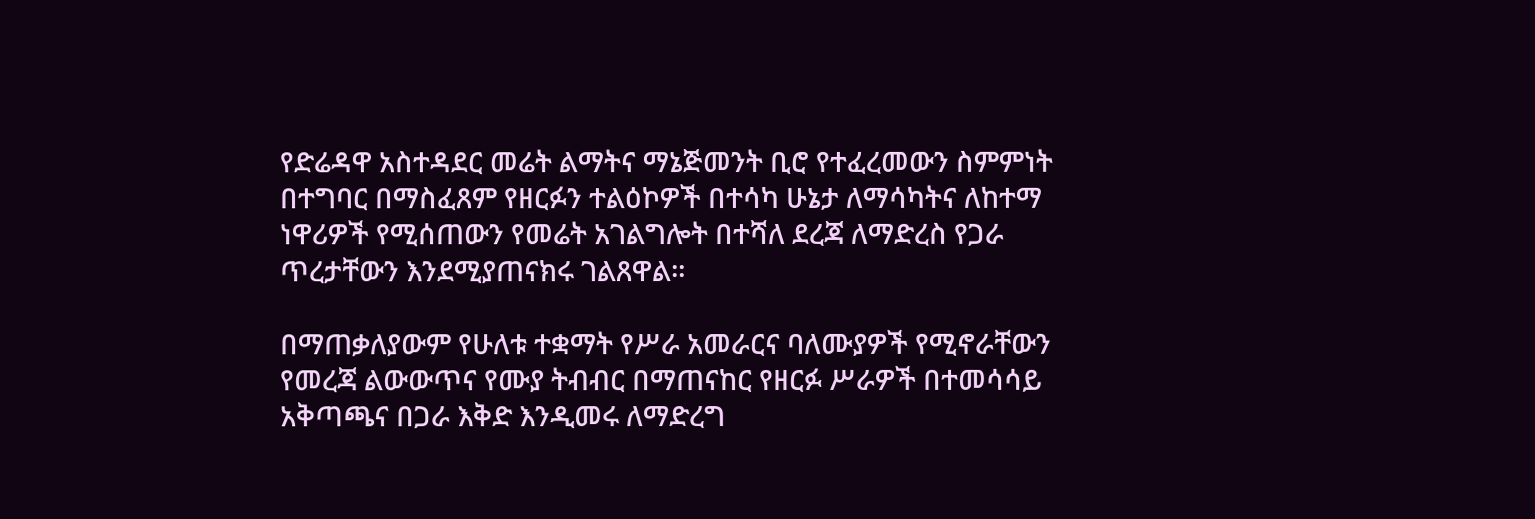የድሬዳዋ አስተዳደር መሬት ልማትና ማኔጅመንት ቢሮ የተፈረመውን ስምምነት በተግባር በማስፈጸም የዘርፉን ተልዕኮዎች በተሳካ ሁኔታ ለማሳካትና ለከተማ ነዋሪዎች የሚሰጠውን የመሬት አገልግሎት በተሻለ ደረጃ ለማድረስ የጋራ ጥረታቸውን እንደሚያጠናክሩ ገልጸዋል።

በማጠቃለያውም የሁለቱ ተቋማት የሥራ አመራርና ባለሙያዎች የሚኖራቸውን የመረጃ ልውውጥና የሙያ ትብብር በማጠናከር የዘርፉ ሥራዎች በተመሳሳይ አቅጣጫና በጋራ እቅድ እንዲመሩ ለማድረግ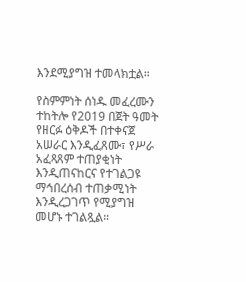እንደሚያግዝ ተመላክቷል።

የስምምነት ሰነዱ መፈረሙን ተከትሎ የ2019 በጀት ዓመት የዘርፉ ዕቅዶች በተቀናጀ አሠራር እንዲፈጸሙ፣ የሥራ አፈጻጸም ተጠያቂነት እንዲጠናከርና የተገልጋዩ ማኅበረሰብ ተጠቃሚነት እንዲረጋገጥ የሚያግዝ መሆኑ ተገልጿል።